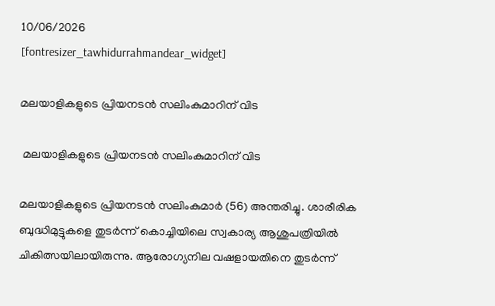10/06/2026
[fontresizer_tawhidurrahmandear_widget]

മലയാളികളുടെ പ്രിയനടൻ സലിംകുമാറിന് വിട

 മലയാളികളുടെ പ്രിയനടൻ സലിംകുമാറിന് വിട

മലയാളികളുടെ പ്രിയനടൻ സലിംകുമാർ (56) അന്തരിച്ചു. ശാരീരിക ബുദ്ധിമുട്ടുകളെ തുടർന്ന് കൊച്ചിയിലെ സ്വകാര്യ ആശുപത്രിയിൽ ചികിത്സയിലായിരുന്നു. ആരോഗ്യനില വഷളായതിനെ തുടർന്ന്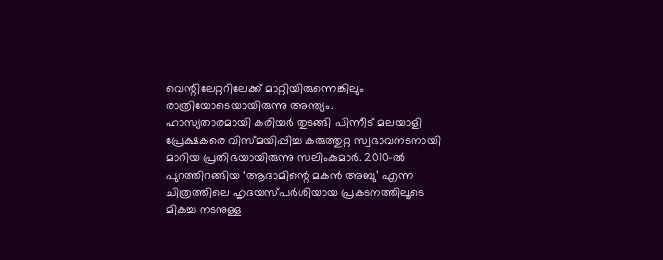വെന്റിലേറ്ററിലേക്ക് മാറ്റിയിരുന്നെങ്കിലും രാത്രിയോടെയായിരുന്നു അന്ത്യം.
ഹാസ്യതാരമായി കരിയർ തുടങ്ങി പിന്നീട് മലയാളി പ്രേക്ഷകരെ വിസ്മയിപ്പിച്ച കരുത്തുറ്റ സ്വഭാവനടനായി മാറിയ പ്രതിഭയായിരുന്നു സലിംകുമാർ. 2010-ൽ പുറത്തിറങ്ങിയ ‘ആദാമിന്റെ മകൻ അബു’ എന്ന ചിത്രത്തിലെ ഹൃദയസ്പർശിയായ പ്രകടനത്തിലൂടെ മികച്ച നടനുള്ള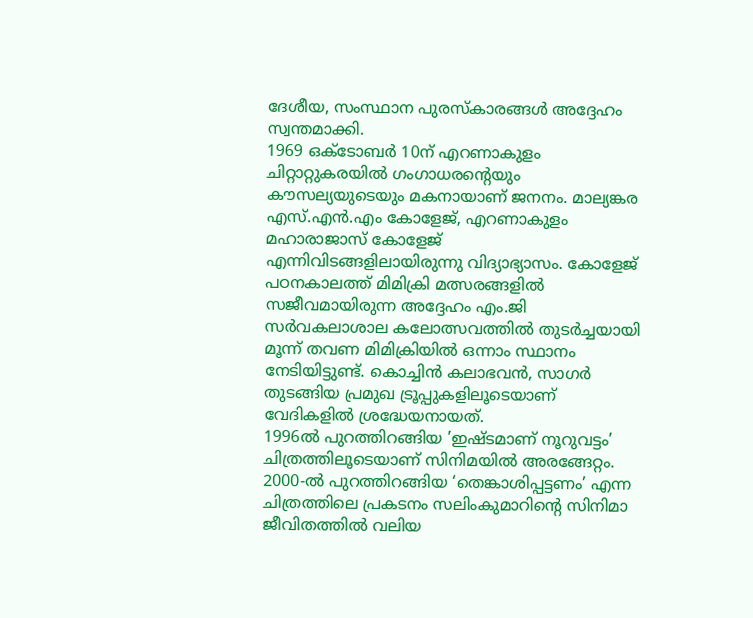ദേശീയ, സംസ്ഥാന പുരസ്കാരങ്ങൾ അദ്ദേഹം സ്വന്തമാക്കി.
1969 ഒക്ടോബർ 10ന് എറണാകുളം ചിറ്റാറ്റുകരയിൽ ഗംഗാധരന്റെയും കൗസല്യയുടെയും മകനായാണ് ജനനം. മാല്യങ്കര എസ്.എൻ.എം കോളേജ്, എറണാകുളം മഹാരാജാസ് കോളേജ് എന്നിവിടങ്ങളിലായിരുന്നു വിദ്യാഭ്യാസം. കോളേജ് പഠനകാലത്ത് മിമിക്രി മത്സരങ്ങളിൽ സജീവമായിരുന്ന അദ്ദേഹം എം.ജി സർവകലാശാല കലോത്സവത്തിൽ തുടർച്ചയായി മൂന്ന് തവണ മിമിക്രിയിൽ ഒന്നാം സ്ഥാനം നേടിയിട്ടുണ്ട്. കൊച്ചിൻ കലാഭവൻ, സാഗർ തുടങ്ങിയ പ്രമുഖ ട്രൂപ്പുകളിലൂടെയാണ് വേദികളിൽ ശ്രദ്ധേയനായത്.
1996ൽ പുറത്തിറങ്ങിയ ’ഇഷ്ടമാണ് നൂറുവട്ടം’ ചിത്രത്തിലൂടെയാണ് സിനിമയിൽ അരങ്ങേറ്റം. 2000-ൽ പുറത്തിറങ്ങിയ ‘തെങ്കാശിപ്പട്ടണം’ എന്ന ചിത്രത്തിലെ പ്രകടനം സലിംകുമാറിന്റെ സിനിമാ ജീവിതത്തിൽ വലിയ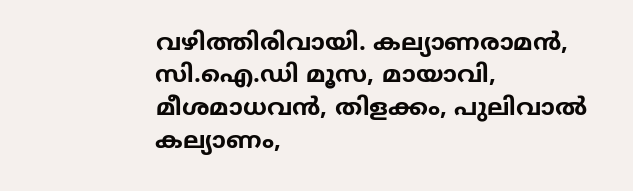വഴിത്തിരിവായി. കല്യാണരാമൻ, സി.ഐ.ഡി മൂസ, മായാവി, മീശമാധവൻ, തിളക്കം, പുലിവാൽ കല്യാണം,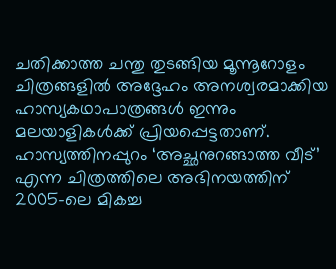ചതിക്കാത്ത ചന്തു തുടങ്ങിയ മൂന്നൂറോളം ചിത്രങ്ങളിൽ അദ്ദേഹം അനശ്വരമാക്കിയ ഹാസ്യകഥാപാത്രങ്ങൾ ഇന്നും മലയാളികൾക്ക് പ്രിയപ്പെട്ടതാണ്.
ഹാസ്യത്തിനപ്പുറം ‘അച്ഛനുറങ്ങാത്ത വീട്’ എന്ന ചിത്രത്തിലെ അഭിനയത്തിന് 2005-ലെ മികച്ച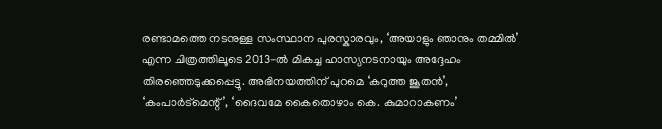രണ്ടാമത്തെ നടനുള്ള സംസ്ഥാന പുരസ്കാരവും, ‘അയാളും ഞാനും തമ്മിൽ’ എന്ന ചിത്രത്തിലൂടെ 2013-ൽ മികച്ച ഹാസ്യനടനായും അദ്ദേഹം തിരഞ്ഞെടുക്കപ്പെട്ടു. അഭിനയത്തിന് പുറമെ ‘കറുത്ത ജൂതൻ’, ‘കംപാർട്മെന്റ്’, ‘ദൈവമേ കൈതൊഴാം കെ. കുമാറാകണം’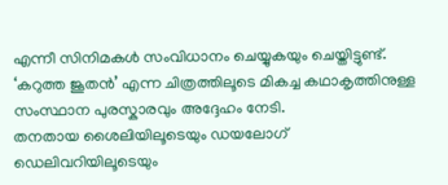എന്നീ സിനിമകൾ സംവിധാനം ചെയ്യുകയും ചെയ്തിട്ടുണ്ട്. ‘കറുത്ത ജൂതൻ’ എന്ന ചിത്രത്തിലൂടെ മികച്ച കഥാകൃത്തിനുള്ള സംസ്ഥാന പുരസ്കാരവും അദ്ദേഹം നേടി.
തനതായ ശൈലിയിലൂടെയും ഡയലോഗ് ഡെലിവറിയിലൂടെയും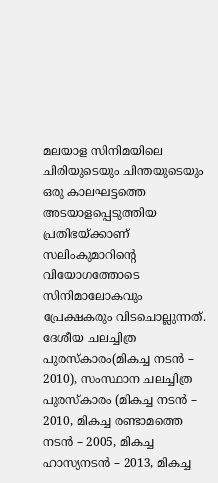മലയാള സിനിമയിലെ ചിരിയുടെയും ചിന്തയുടെയും ഒരു കാലഘട്ടത്തെ അടയാളപ്പെടുത്തിയ പ്രതിഭയ്ക്കാണ് സലിംകുമാറിന്റെ വിയോഗത്തോടെ സിനിമാലോകവും പ്രേക്ഷകരും വിടചൊല്ലുന്നത്.
ദേശീയ ചലച്ചിത്ര പുരസ്കാരം(മികച്ച നടൻ – 2010), സംസ്ഥാന ചലച്ചിത്ര പുരസ്കാരം (മികച്ച നടൻ – 2010, മികച്ച രണ്ടാമത്തെ നടൻ – 2005, മികച്ച ഹാസ്യനടൻ – 2013, മികച്ച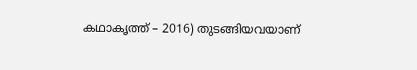കഥാകൃത്ത് – 2016) തുടങ്ങിയവയാണ്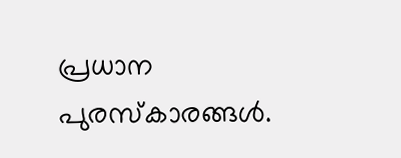പ്രധാന പുരസ്കാരങ്ങൾ.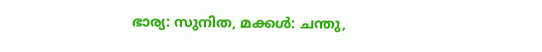ഭാര്യ: സുനിത, മക്കൾ: ചന്തു,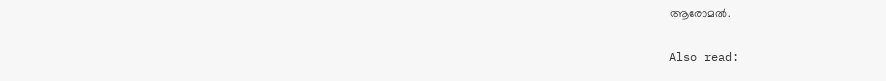ആരോമൽ.

Also read: